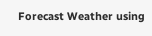Forecast Weather using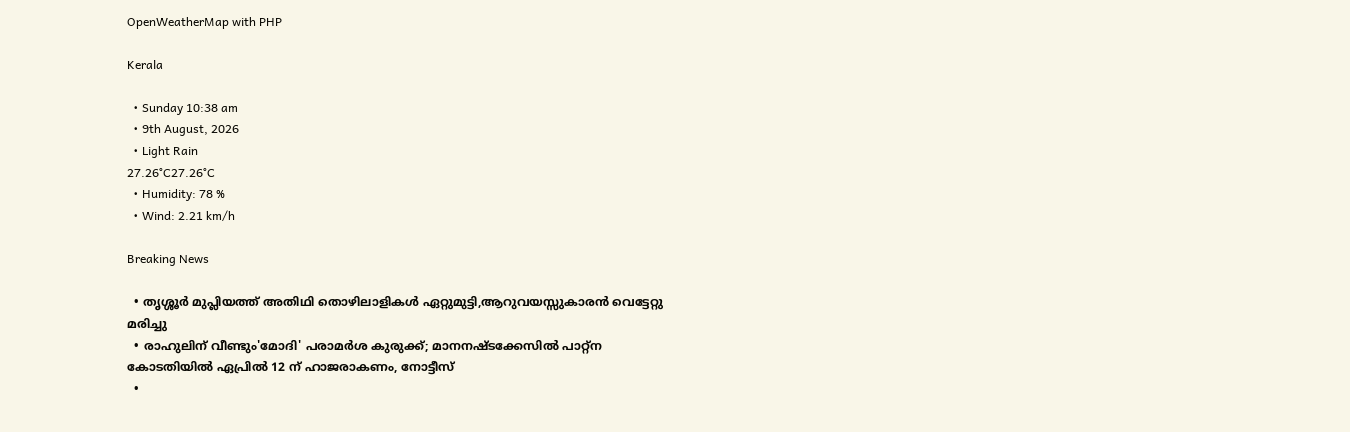OpenWeatherMap with PHP

Kerala

  • Sunday 10:38 am
  • 9th August, 2026
  • Light Rain
27.26°C27.26°C
  • Humidity: 78 %
  • Wind: 2.21 km/h

Breaking News

  • തൃശ്ശൂർ മുപ്ലിയത്ത് അതിഥി തൊഴിലാളികൾ ഏറ്റുമുട്ടി,ആറുവയസ്സുകാരൻ വെട്ടേറ്റു മരിച്ചു
  • രാഹുലിന് വീണ്ടും'മോദി' പരാമര്‍ശ കുരുക്ക്; മാനനഷ്ടക്കേസിൽ പാറ്റ്ന കോടതിയിൽ ഏപ്രിൽ 12 ന് ഹാജരാകണം, നോട്ടീസ്
  •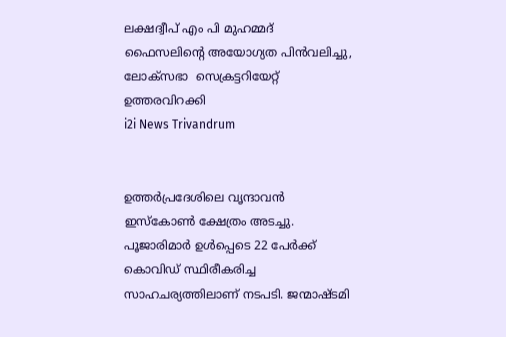ലക്ഷദ്വീപ് എം പി മുഹമ്മദ് ഫൈസലിൻ്റെ അയോഗ്യത പിൻവലിച്ചു, ലോക്സഭാ  സെക്രട്ടറിയേറ്റ് ഉത്തരവിറക്കി
i2i News Trivandrum


ഉത്തര്‍പ്രദേശിലെ വൃന്ദാവന്‍ ഇസ്‌കോണ്‍ ക്ഷേത്രം അടച്ചു. പൂജാരിമാര്‍ ഉള്‍പ്പെടെ 22 പേര്‍ക്ക് കൊവിഡ് സ്ഥിരീകരിച്ച സാഹചര്യത്തിലാണ് നടപടി. ജന്മാഷ്ടമി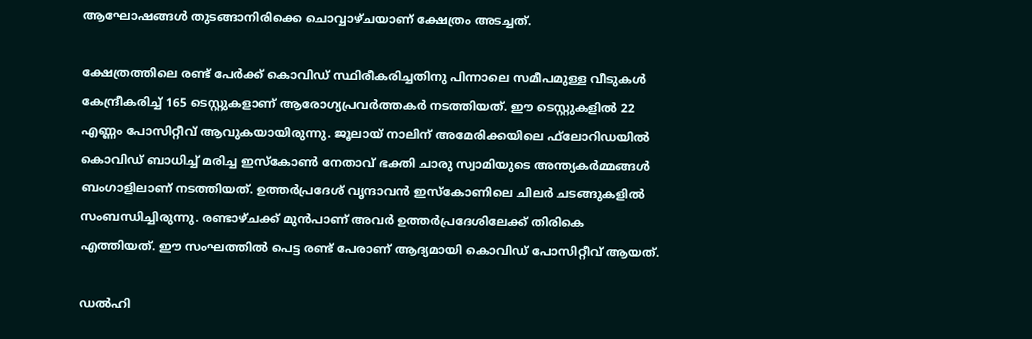ആഘോഷങ്ങള്‍ തുടങ്ങാനിരിക്കെ ചൊവ്വാഴ്ചയാണ് ക്ഷേത്രം അടച്ചത്.

ക്ഷേത്രത്തിലെ രണ്ട് പേര്‍ക്ക് കൊവിഡ് സ്ഥിരീകരിച്ചതിനു പിന്നാലെ സമീപമുള്ള വീടുകള്‍ കേന്ദ്രീകരിച്ച് 165 ടെസ്റ്റുകളാണ് ആരോഗ്യപ്രവര്‍ത്തകര്‍ നടത്തിയത്. ഈ ടെസ്റ്റുകളില്‍ 22 എണ്ണം പോസിറ്റീവ് ആവുകയായിരുന്നു. ജൂലായ് നാലിന് അമേരിക്കയിലെ ഫ്‌ലോറിഡയില്‍ കൊവിഡ് ബാധിച്ച് മരിച്ച ഇസ്‌കോണ്‍ നേതാവ് ഭക്തി ചാരു സ്വാമിയുടെ അന്ത്യകര്‍മ്മങ്ങള്‍ ബംഗാളിലാണ് നടത്തിയത്. ഉത്തര്‍പ്രദേശ് വൃന്ദാവന്‍ ഇസ്‌കോണിലെ ചിലര്‍ ചടങ്ങുകളില്‍ സംബന്ധിച്ചിരുന്നു. രണ്ടാഴ്ചക്ക് മുന്‍പാണ് അവര്‍ ഉത്തര്‍പ്രദേശിലേക്ക് തിരികെ എത്തിയത്. ഈ സംഘത്തില്‍ പെട്ട രണ്ട് പേരാണ് ആദ്യമായി കൊവിഡ് പോസിറ്റീവ് ആയത്.

ഡല്‍ഹി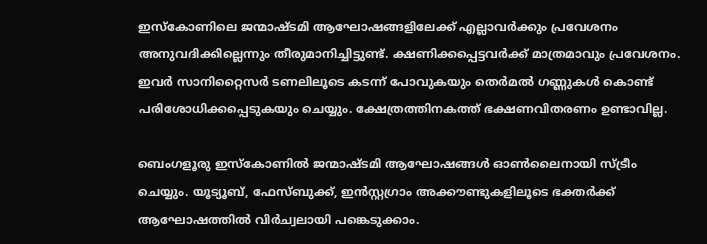ഇസ്‌കോണിലെ ജന്മാഷ്ടമി ആഘോഷങ്ങളിലേക്ക് എല്ലാവര്‍ക്കും പ്രവേശനം അനുവദിക്കില്ലെന്നും തീരുമാനിച്ചിട്ടുണ്ട്. ക്ഷണിക്കപ്പെട്ടവര്‍ക്ക് മാത്രമാവും പ്രവേശനം. ഇവര്‍ സാനിറ്റൈസര്‍ ടണലിലൂടെ കടന്ന് പോവുകയും തെര്‍മല്‍ ഗണ്ണുകള്‍ കൊണ്ട് പരിശോധിക്കപ്പെടുകയും ചെയ്യും. ക്ഷേത്രത്തിനകത്ത് ഭക്ഷണവിതരണം ഉണ്ടാവില്ല.

ബെംഗളൂരു ഇസ്‌കോണില്‍ ജന്മാഷ്ടമി ആഘോഷങ്ങള്‍ ഓണ്‍ലൈനായി സ്ട്രീം ചെയ്യും. യൂട്യൂബ്, ഫേസ്ബുക്ക്, ഇന്‍സ്റ്റഗ്രാം അക്കൗണ്ടുകളിലൂടെ ഭക്തര്‍ക്ക് ആഘോഷത്തില്‍ വിര്‍ച്വലായി പങ്കെടുക്കാം.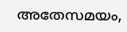അതേസമയം,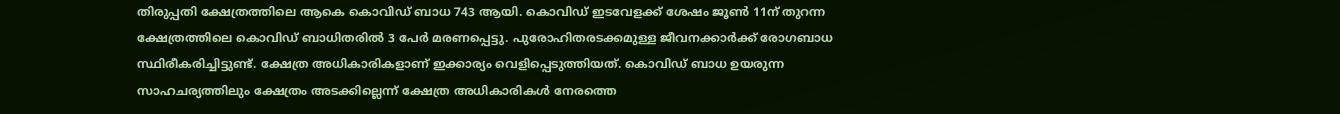തിരുപ്പതി ക്ഷേത്രത്തിലെ ആകെ കൊവിഡ് ബാധ 743 ആയി. കൊവിഡ് ഇടവേളക്ക് ശേഷം ജൂണ്‍ 11ന് തുറന്ന ക്ഷേത്രത്തിലെ കൊവിഡ് ബാധിതരില്‍ 3 പേര്‍ മരണപ്പെട്ടു. പുരോഹിതരടക്കമുള്ള ജീവനക്കാര്‍ക്ക് രോഗബാധ സ്ഥിരീകരിച്ചിട്ടുണ്ട്. ക്ഷേത്ര അധികാരികളാണ് ഇക്കാര്യം വെളിപ്പെടുത്തിയത്. കൊവിഡ് ബാധ ഉയരുന്ന സാഹചര്യത്തിലും ക്ഷേത്രം അടക്കില്ലെന്ന് ക്ഷേത്ര അധികാരികള്‍ നേരത്തെ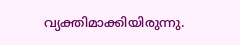വ്യക്തിമാക്കിയിരുന്നു.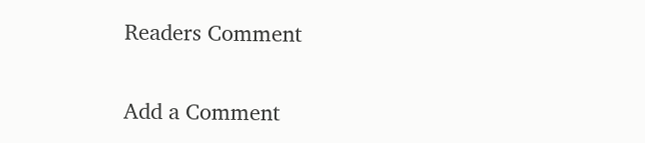Readers Comment

Add a Comment